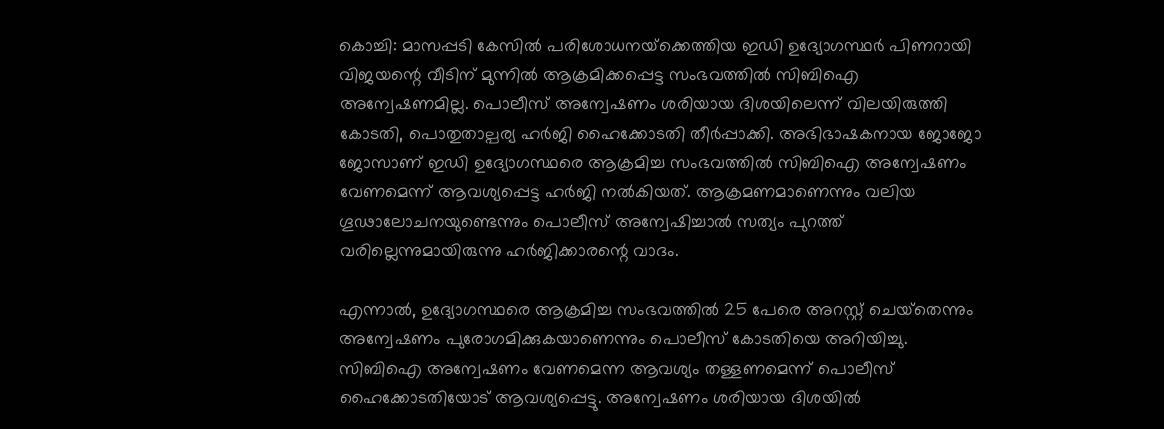കൊച്ചി: മാസപ്പടി കേസില്‍ പരിശോധനയ്‌ക്കെത്തിയ ഇഡി ഉദ്യോഗസ്ഥര്‍ പിണറായി വിജയന്റെ വീടിന് മുന്നില്‍ ആക്രമിക്കപ്പെട്ട സംഭവത്തില്‍ സിബിഐ അന്വേഷണമില്ല. പൊലീസ് അന്വേഷണം ശരിയായ ദിശയിലെന്ന് വിലയിരുത്തി കോടതി, പൊതുതാല്പര്യ ഹര്‍ജി ഹൈക്കോടതി തീര്‍പ്പാക്കി. അഭിഭാഷകനായ ജോജോ ജോസാണ് ഇഡി ഉദ്യോഗസ്ഥരെ ആക്രമിച്ച സംഭവത്തില്‍ സിബിഐ അന്വേഷണം വേണമെന്ന് ആവശ്യപ്പെട്ട ഹര്‍ജി നല്‍കിയത്. ആക്രമണമാണെന്നും വലിയ ഗൂഢാലോചനയുണ്ടെന്നും പൊലീസ് അന്വേഷിച്ചാല്‍ സത്യം പുറത്ത് വരില്ലെന്നുമായിരുന്നു ഹര്‍ജിക്കാരന്റെ വാദം.

എന്നാല്‍, ഉദ്യോഗസ്ഥരെ ആക്രമിച്ച സംഭവത്തില്‍ 25 പേരെ അറസ്റ്റ് ചെയ്‌തെന്നും അന്വേഷണം പുരോഗമിക്കുകയാണെന്നും പൊലീസ് കോടതിയെ അറിയിച്ചു. സിബിഐ അന്വേഷണം വേണമെന്ന ആവശ്യം തള്ളണമെന്ന് പൊലീസ് ഹൈക്കോടതിയോട് ആവശ്യപ്പെട്ടു. അന്വേഷണം ശരിയായ ദിശയില്‍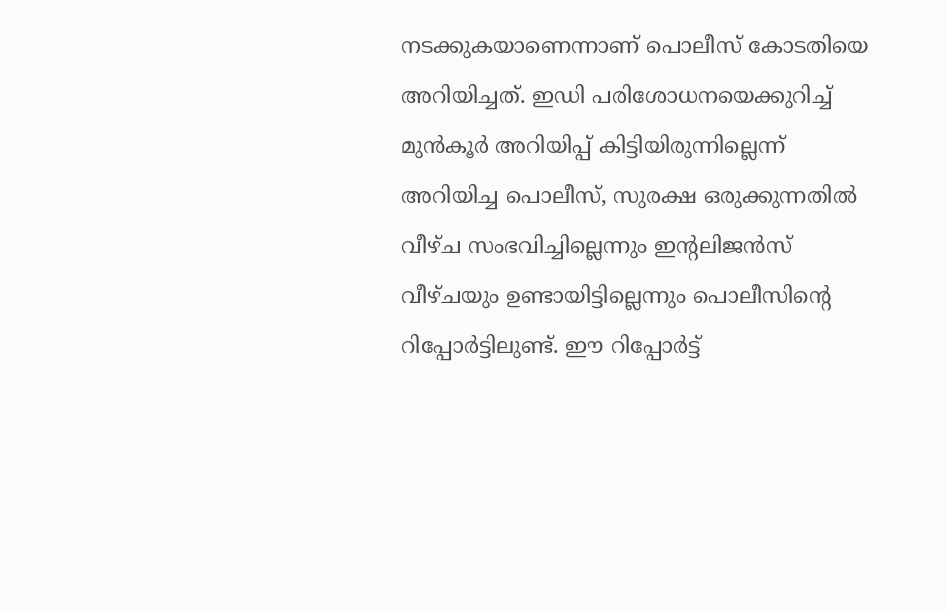നടക്കുകയാണെന്നാണ് പൊലീസ് കോടതിയെ അറിയിച്ചത്. ഇഡി പരിശോധനയെക്കുറിച്ച് മുന്‍കൂര്‍ അറിയിപ്പ് കിട്ടിയിരുന്നില്ലെന്ന് അറിയിച്ച പൊലീസ്, സുരക്ഷ ഒരുക്കുന്നതില്‍ വീഴ്ച സംഭവിച്ചില്ലെന്നും ഇന്റലിജന്‍സ് വീഴ്ചയും ഉണ്ടായിട്ടില്ലെന്നും പൊലീസിന്റെ റിപ്പോര്‍ട്ടിലുണ്ട്. ഈ റിപ്പോര്‍ട്ട്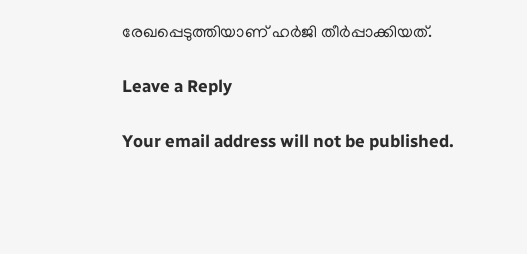രേഖപ്പെടുത്തിയാണ് ഹര്‍ജി തീര്‍പ്പാക്കിയത്.

Leave a Reply

Your email address will not be published.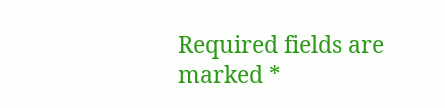Required fields are marked *